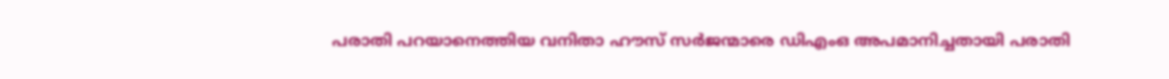പരാതി പറയാനെത്തിയ വനിതാ ഹൗസ് സര്‍ജന്മാരെ ഡിഎംഒ അപമാനിച്ചതായി പരാതി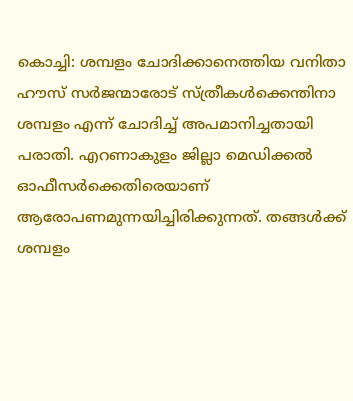കൊച്ചി: ശമ്പളം ചോദിക്കാനെത്തിയ വനിതാ ഹൗസ് സര്‍ജന്മാരോട് സ്ത്രീകള്‍ക്കെന്തിനാ ശമ്പളം എന്ന് ചോദിച്ച് അപമാനിച്ചതായി പരാതി. എറണാകുളം ജില്ലാ മെഡിക്കല്‍ ഓഫീസര്‍ക്കെതിരെയാണ് ആരോപണമുന്നയിച്ചിരിക്കുന്നത്. തങ്ങള്‍ക്ക് ശമ്പളം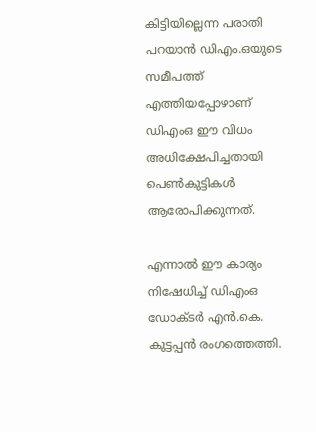കിട്ടിയില്ലെന്ന പരാതി പറയാന്‍ ഡിഎം.ഒയുടെ സമീപത്ത് എത്തിയപ്പോഴാണ് ഡിഎംഒ ഈ വിധം അധിക്ഷേപിച്ചതായി പെണ്‍കുട്ടികള്‍ ആരോപിക്കുന്നത്.

എന്നാല്‍ ഈ കാര്യം നിഷേധിച്ച് ഡിഎംഒ ഡോക്ടര്‍ എന്‍.കെ. കുട്ടപ്പന്‍ രംഗത്തെത്തി.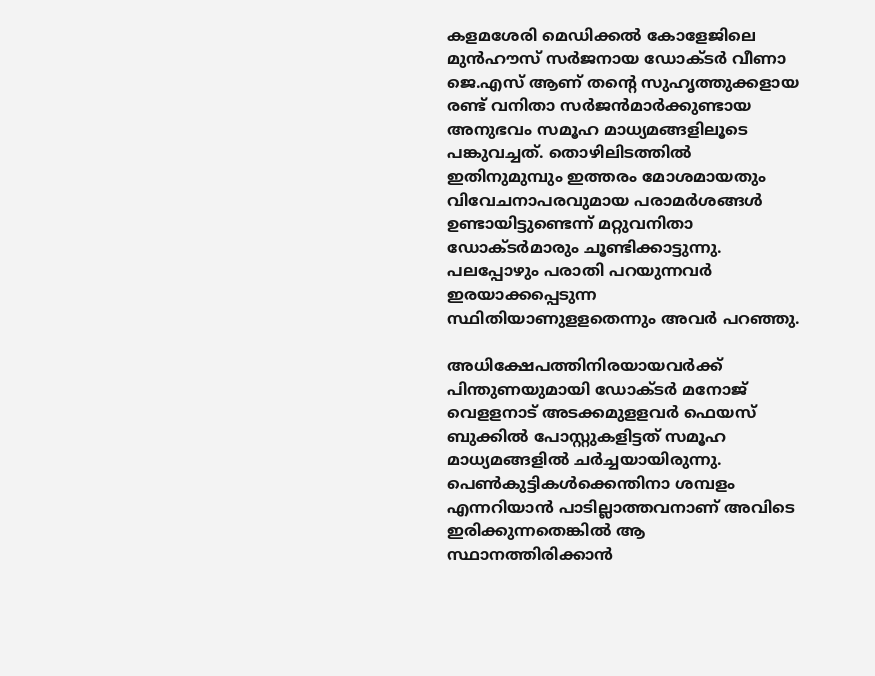കളമശേരി മെഡിക്കല്‍ കോളേജിലെ മുന്‍ഹൗസ് സര്‍ജനായ ഡോക്ടര്‍ വീണാ ജെ.എസ് ആണ് തന്റെ സുഹൃത്തുക്കളായ രണ്ട് വനിതാ സര്‍ജന്‍മാര്‍ക്കുണ്ടായ അനുഭവം സമൂഹ മാധ്യമങ്ങളിലൂടെ പങ്കുവച്ചത്. തൊഴിലിടത്തില്‍ ഇതിനുമുമ്പും ഇത്തരം മോശമായതും വിവേചനാപരവുമായ പരാമര്‍ശങ്ങള്‍ ഉണ്ടായിട്ടുണ്ടെന്ന് മറ്റുവനിതാ ഡോക്ടര്‍മാരും ചൂണ്ടിക്കാട്ടുന്നു. പലപ്പോഴും പരാതി പറയുന്നവര്‍ ഇരയാക്കപ്പെടുന്ന സ്ഥിതിയാണുളളതെന്നും അവര്‍ പറഞ്ഞു.

അധിക്ഷേപത്തിനിരയായവര്‍ക്ക് പിന്തുണയുമായി ഡോക്ടര്‍ മനോജ് വെളളനാട് അടക്കമുളളവര്‍ ഫെയസ് ബുക്കില്‍ പോസ്റ്റുകളിട്ടത് സമൂഹ മാധ്യമങ്ങളില്‍ ചര്‍ച്ചയായിരുന്നു. പെണ്‍കുട്ടികള്‍ക്കെന്തിനാ ശമ്പളം എന്നറിയാന്‍ പാടില്ലാത്തവനാണ് അവിടെ ഇരിക്കുന്നതെങ്കില്‍ ആ സ്ഥാനത്തിരിക്കാന്‍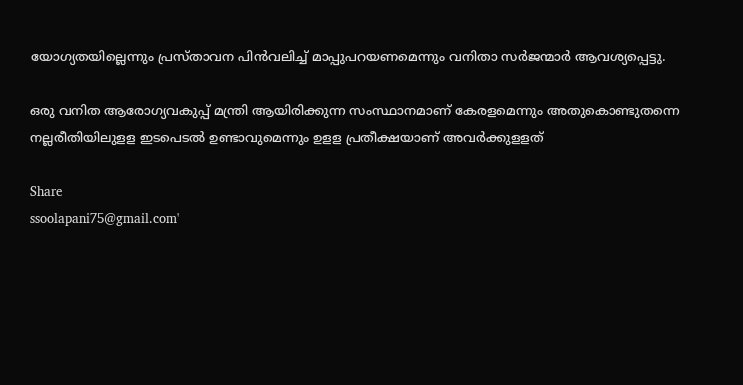യോഗ്യതയില്ലെന്നും പ്രസ്താവന പിന്‍വലിച്ച് മാപ്പുപറയണമെന്നും വനിതാ സര്‍ജന്മാര്‍ ആവശ്യപ്പെട്ടു.

ഒരു വനിത ആരോഗ്യവകുപ്പ് മന്ത്രി ആയിരിക്കുന്ന സംസ്ഥാനമാണ് കേരളമെന്നും അതുകൊണ്ടുതന്നെ നല്ലരീതിയിലുളള ഇടപെടല്‍ ഉണ്ടാവുമെന്നും ഉളള പ്രതീക്ഷയാണ് അവര്‍ക്കുളളത്

Share
ssoolapani75@gmail.com'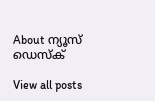About ന്യൂസ് ഡെസ്ക്

View all posts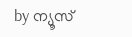by ന്യൂസ്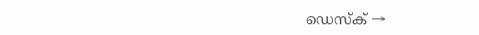ഡെസ്ക് →